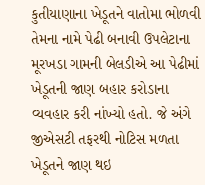કુતીયાણાના ખેડૂતને વાતોમા ભોળવી તેમના નામે પેઢી બનાવી ઉપલેટાના મૂરખડા ગામની બેલડીએ આ પેઢીમાં ખેડૂતની જાણ બહાર કરોડાના વ્યવહાર કરી નાંખ્યો હતો. જે અંગે જીએસટી તફરથી નોટિસ મળતા ખેડૂતને જાણ થઇ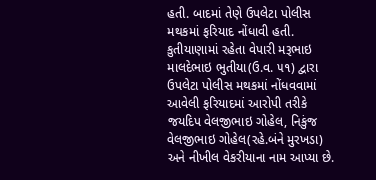હતી. બાદમાં તેણે ઉપલેટા પોલીસ મથકમાં ફરિયાદ નોંધાવી હતી.
કુતીયાણામાં રહેતા વેપારી મરૂભાઇ માલદેભાઇ ભુતીયા(ઉ.વ. ૫૧) દ્વારા ઉપલેટા પોલીસ મથકમાં નોંધવવામાં આવેલી ફરિયાદમાં આરોપી તરીકે જયદિપ વેલજીભાઇ ગોહેલ, નિકુંજ વેલજીભાઇ ગોહેલ(રહે.બંને મુરખડા) અને નીખીલ વેકરીયાના નામ આપ્યા છે.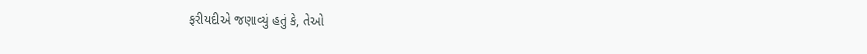ફરીયદીએ જણાવ્યું હતું કે, તેઓ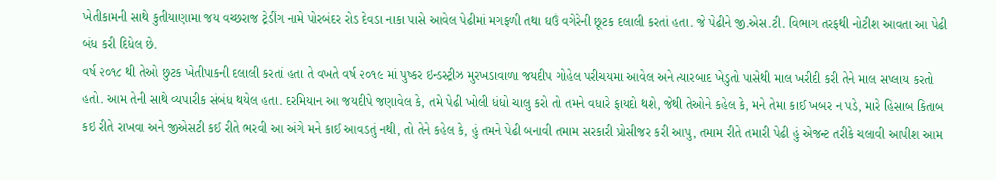ખેતીકામની સાથે કુતીયાણામા જય વચ્છરાજ ટ્રેડીંગ નામે પોરબંદર રોડ દેવડા નાકા પાસે આવેલ પેઢીમાં મગફળી તથા ઘઉં વગેરેની છૂટક દલાલી કરતાં હતા. જે પેઢીને જી.એસ.ટી. વિભાગ તરફથી નોટીશ આવતા આ પેઢી બંધ કરી દિધેલ છે.
વર્ષ ૨૦૧૮ થી તેઓ છુટક ખેતીપાકની દલાલી કરતાં હતા તે વખતે વર્ષ ૨૦૧૯ માં પુષ્કર ઇન્ડસ્ટ્રીઝ મુરખડાવાળા જયદીપ ગોહેલ પરીચયમા આવેલ અને ત્યારબાદ ખેડુતો પાસેથી માલ ખરીદી કરી તેને માલ સપ્લાય કરતો હતો. આમ તેની સાથે વ્યપારીક સંબંધ થયેલ હતા. દરમિયાન આ જયદીપે જણાવેલ કે, તમે પેઢી ખોલી ધંધો ચાલુ કરો તો તમને વધારે ફાયદો થશે, જેથી તેઓને કહેલ કે, મને તેમા કાઈ ખબર ન પડે, મારે હિસાબ કિતાબ કઇ રીતે રાખવા અને જીએસટી કઈ રીતે ભરવી આ અંગે મને કાઈ આવડતું નથી, તો તેને કહેલ કે, હું તમને પેઢી બનાવી તમામ સરકારી પ્રોસીજર કરી આપુ, તમામ રીતે તમારી પેઢી હું એજન્ટ તરીકે ચલાવી આપીશ આમ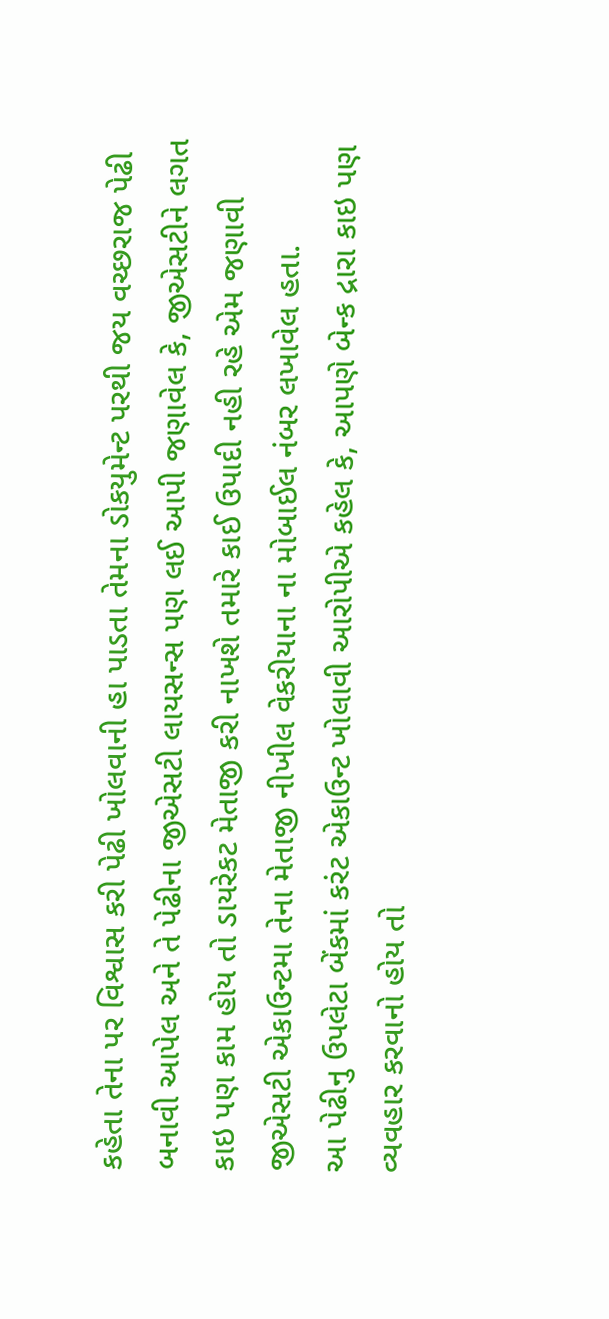કહેતા તેના પર વિશ્વાસ કરી પેઢી ખોલવાની હા પાડતા તેમના ડોકયુમેન્ટ પરથી જય વચ્છરાજ પેઢી બનાવી આપેલ અને તે પેઢીના જીએસટી લાયસન્સ પણ લઈ આપી જણાવેલ કે, જીએસટીને લગત કાઇ પણ કામ હોય તો ડાયરેકટ મેતાજી કરી નાખશે તમારે કાઈ ઉપાદી નહી રહે એમ જણાવી જીએસટી એકાઉન્ટમા તેના મેતાજી નીખીલ વેકરીયાના ના મોબાઈલ નંબર લખાવેલ હતા.
આ પેઢીનુ ઉપલેટા બેંકમાં કરંટ એકાઉન્ટ ખોલાવી આરોપીએ કહેલ કે, આપણે બેન્ક દ્રારા કાઇ પણ વ્યવહાર કરવાનો હોય તો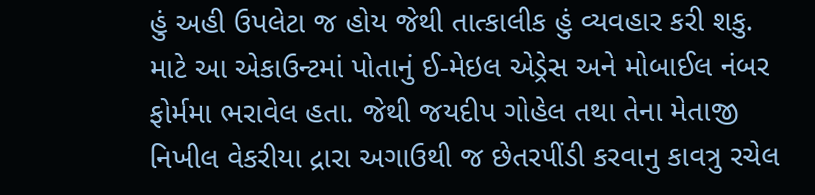હું અહી ઉપલેટા જ હોય જેથી તાત્કાલીક હું વ્યવહાર કરી શકુ. માટે આ એકાઉન્ટમાં પોતાનું ઈ-મેઇલ એડ્રેસ અને મોબાઈલ નંબર ફોર્મમા ભરાવેલ હતા. જેથી જયદીપ ગોહેલ તથા તેના મેતાજી નિખીલ વેકરીયા દ્રારા અગાઉથી જ છેતરપીંડી કરવાનુ કાવત્રુ રચેલ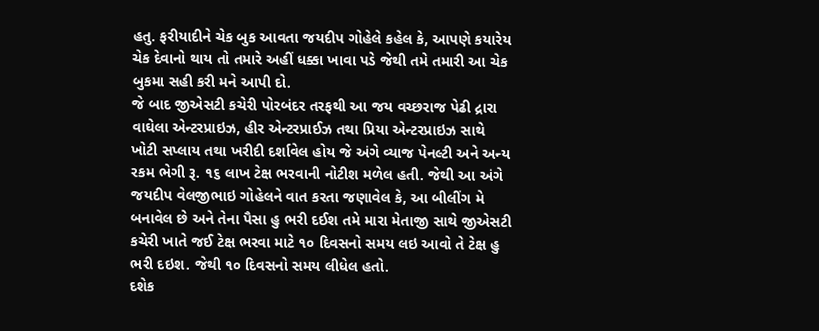હતુ. ફરીયાદીને ચેક બુક આવતા જયદીપ ગોહેલે કહેલ કે, આપણે કયારેય ચેક દેવાનો થાય તો તમારે અહીં ધક્કા ખાવા પડે જેથી તમે તમારી આ ચેક બુકમા સહી કરી મને આપી દો.
જે બાદ જીએસટી કચેરી પોરબંદર તરફથી આ જય વચ્છરાજ પેઢી દ્રારા વાઘેલા એન્ટરપ્રાઇઝ, હીર એન્ટરપ્રાઈઝ તથા પ્રિયા એન્ટરપ્રાઇઝ સાથે ખોટી સપ્લાય તથા ખરીદી દર્શાવેલ હોય જે અંગે વ્યાજ પેનલ્ટી અને અન્ય રકમ ભેગી રૂ. ૧૬ લાખ ટેક્ષ ભરવાની નોટીશ મળેલ હતી. જેથી આ અંગે જયદીપ વેલજીભાઇ ગોહેલને વાત કરતા જણાવેલ કે, આ બીલીંગ મે બનાવેલ છે અને તેના પૈસા હુ ભરી દઈશ તમે મારા મેતાજી સાથે જીએસટી કચેરી ખાતે જઈ ટેક્ષ ભરવા માટે ૧૦ દિવસનો સમય લઇ આવો તે ટેક્ષ હુ ભરી દઇશ. જેથી ૧૦ દિવસનો સમય લીધેલ હતો.
દશેક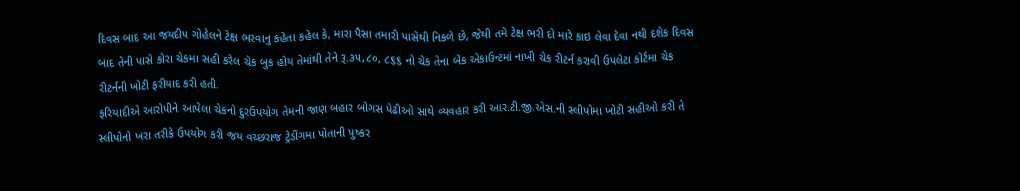દિવસ બાદ આ જયદીપ ગોહેલને ટેક્ષ ભરવાનુ કહેતા કહેલ કે, મારા પૈસા તમારી પાસેથી નિકળે છે, જેથી તમે ટેક્ષ ભરી દો મારે કાઇ લેવા દેવા નથી દશેક દિવસ બાદ તેની પાસે કોરા ચેકમા સહી કરેલ ચેક બુક હોય તેમાંથી તેને રૂ.૩૫,૮૦, ૮૬૬ નો ચેક તેના બેંક એકાઉન્ટમાં નાખી ચેક રીટર્ન કરાવી ઉપલેટા કોર્ટમા ચેક રીટર્નની ખોટી ફરીયાદ કરી હતી.
ફરિયાદીએ આરોપીને આપેલા ચેકનો દુરઉપયોગ તેમની જાણ બહાર બોગસ પેઢીઓ સાથે વ્યવહાર કરી આર.ટી.જી.એસ.ની સ્લીપોમા ખોટી સહીઓ કરી તે સ્લીપોનો ખરા તરીકે ઉપયોગ કરી જય વચ્છરાજ ટ્રેડીંગમા પોતાની પુષ્કર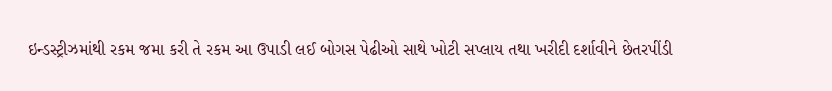ઇન્ડસ્ટ્રીઝમાંથી રકમ જમા કરી તે રકમ આ ઉપાડી લઈ બોગસ પેઢીઓ સાથે ખોટી સપ્લાય તથા ખરીદી દર્શાવીને છેતરપીંડી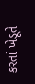કરતાં ખેડૂતે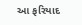આ ફરિયાદ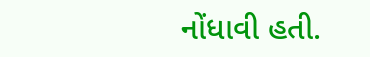નોંધાવી હતી.